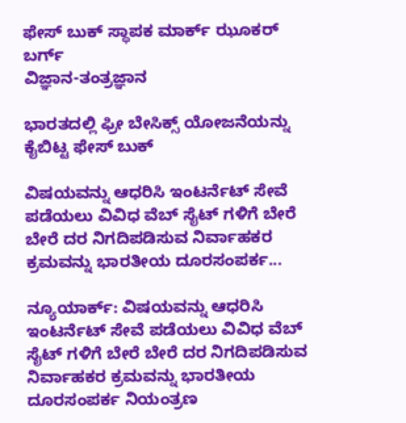ಫೇಸ್ ಬುಕ್ ಸ್ಥಾಪಕ ಮಾರ್ಕ್ ಝೂಕರ್ ಬರ್ಗ್
ವಿಜ್ಞಾನ-ತಂತ್ರಜ್ಞಾನ

ಭಾರತದಲ್ಲಿ ಫ್ರೀ ಬೇಸಿಕ್ಸ್ ಯೋಜನೆಯನ್ನು ಕೈಬಿಟ್ಟ ಫೇಸ್ ಬುಕ್

ವಿಷಯವನ್ನು ಆಧರಿಸಿ ಇಂಟರ್ನೆಟ್ ಸೇವೆ ಪಡೆಯಲು ವಿವಿಧ ವೆಬ್ ಸೈಟ್ ಗಳಿಗೆ ಬೇರೆ ಬೇರೆ ದರ ನಿಗದಿಪಡಿಸುವ ನಿರ್ವಾಹಕರ ಕ್ರಮವನ್ನು ಭಾರತೀಯ ದೂರಸಂಪರ್ಕ...

ನ್ಯೂಯಾರ್ಕ್: ವಿಷಯವನ್ನು ಆಧರಿಸಿ ಇಂಟರ್ನೆಟ್ ಸೇವೆ ಪಡೆಯಲು ವಿವಿಧ ವೆಬ್ ಸೈಟ್ ಗಳಿಗೆ ಬೇರೆ ಬೇರೆ ದರ ನಿಗದಿಪಡಿಸುವ ನಿರ್ವಾಹಕರ ಕ್ರಮವನ್ನು ಭಾರತೀಯ ದೂರಸಂಪರ್ಕ ನಿಯಂತ್ರಣ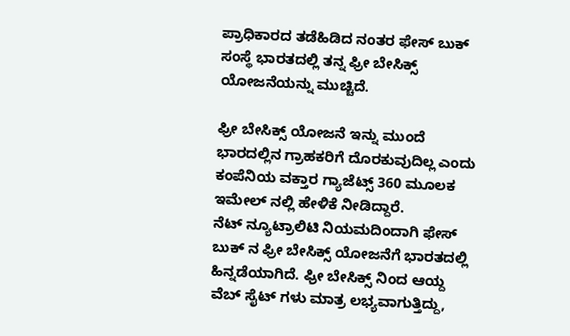ಪ್ರಾಧಿಕಾರದ ತಡೆಹಿಡಿದ ನಂತರ ಫೇಸ್ ಬುಕ್ ಸಂಸ್ಥೆ ಭಾರತದಲ್ಲಿ ತನ್ನ ಫ್ರೀ ಬೇಸಿಕ್ಸ್ ಯೋಜನೆಯನ್ನು ಮುಚ್ಚಿದೆ.

ಫ್ರೀ ಬೇಸಿಕ್ಸ್ ಯೋಜನೆ ಇನ್ನು ಮುಂದೆ ಭಾರದಲ್ಲಿನ ಗ್ರಾಹಕರಿಗೆ ದೊರಕುವುದಿಲ್ಲ ಎಂದು ಕಂಪೆನಿಯ ವಕ್ತಾರ ಗ್ಯಾಜೆಟ್ಸ್ 360 ಮೂಲಕ ಇಮೇಲ್ ನಲ್ಲಿ ಹೇಳಿಕೆ ನೀಡಿದ್ದಾರೆ.
ನೆಟ್ ನ್ಯೂಟ್ರಾಲಿಟಿ ನಿಯಮದಿಂದಾಗಿ ಫೇಸ್ ಬುಕ್ ನ ಫ್ರೀ ಬೇಸಿಕ್ಸ್ ಯೋಜನೆಗೆ ಭಾರತದಲ್ಲಿ ಹಿನ್ನಡೆಯಾಗಿದೆ. ಫ್ರೀ ಬೇಸಿಕ್ಸ್ ನಿಂದ ಆಯ್ದ ವೆಬ್ ಸೈಟ್ ಗಳು ಮಾತ್ರ ಲಭ್ಯವಾಗುತ್ತಿದ್ದು,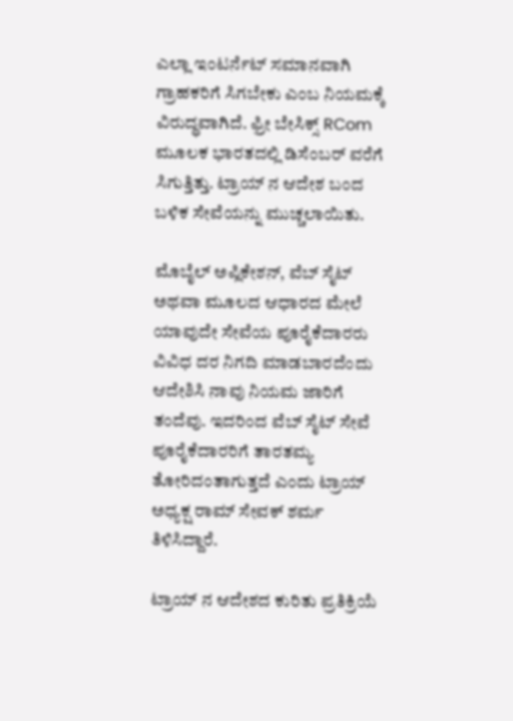ಎಲ್ಲಾ ಇಂಟರ್ನೆಟ್ ಸಮಾನವಾಗಿ ಗ್ರಾಹಕರಿಗೆ ಸಿಗಬೇಕು ಎಂಬ ನಿಯಮಕ್ಕೆ ವಿರುದ್ಧವಾಗಿದೆ. ಫ್ರೀ ಬೇಸಿಕ್ಸ್ RCom ಮೂಲಕ ಭಾರತದಲ್ಲಿ ಡಿಸೆಂಬರ್ ವರೆಗೆ ಸಿಗುತ್ತಿತ್ತು. ಟ್ರಾಯ್ ನ ಆದೇಶ ಬಂದ ಬಳಿಕ ಸೇವೆಯನ್ನು ಮುಚ್ಚಲಾಯಿತು.

ಮೊಬೈಲ್ ಅಪ್ಲಿಕೇಶನ್, ವೆಬ್ ಸೈಟ್ ಅಥವಾ ಮೂಲದ ಆಧಾರದ ಮೇಲೆ ಯಾವುದೇ ಸೇವೆಯ ಪೂರೈಕೆದಾರರು ವಿವಿಧ ದರ ನಿಗದಿ ಮಾಡಬಾರದೆಂದು ಆದೇಶಿಸಿ ನಾವು ನಿಯಮ ಜಾರಿಗೆ ತಂದೆವು. ಇದರಿಂದ ವೆಬ್ ಸೈಟ್ ಸೇವೆ ಪೂರೈಕೆದಾರರಿಗೆ ತಾರತಮ್ಯ ತೋರಿದಂತಾಗುತ್ತದೆ ಎಂದು ಟ್ರಾಯ್ ಅಧ್ಯಕ್ಷ ರಾಮ್ ಸೇವಕ್ ಶರ್ಮ ತಿಳಿಸಿದ್ದಾರೆ.

ಟ್ರಾಯ್ ನ ಆದೇಶದ ಕುರಿತು ಪ್ರತಿಕ್ರಿಯೆ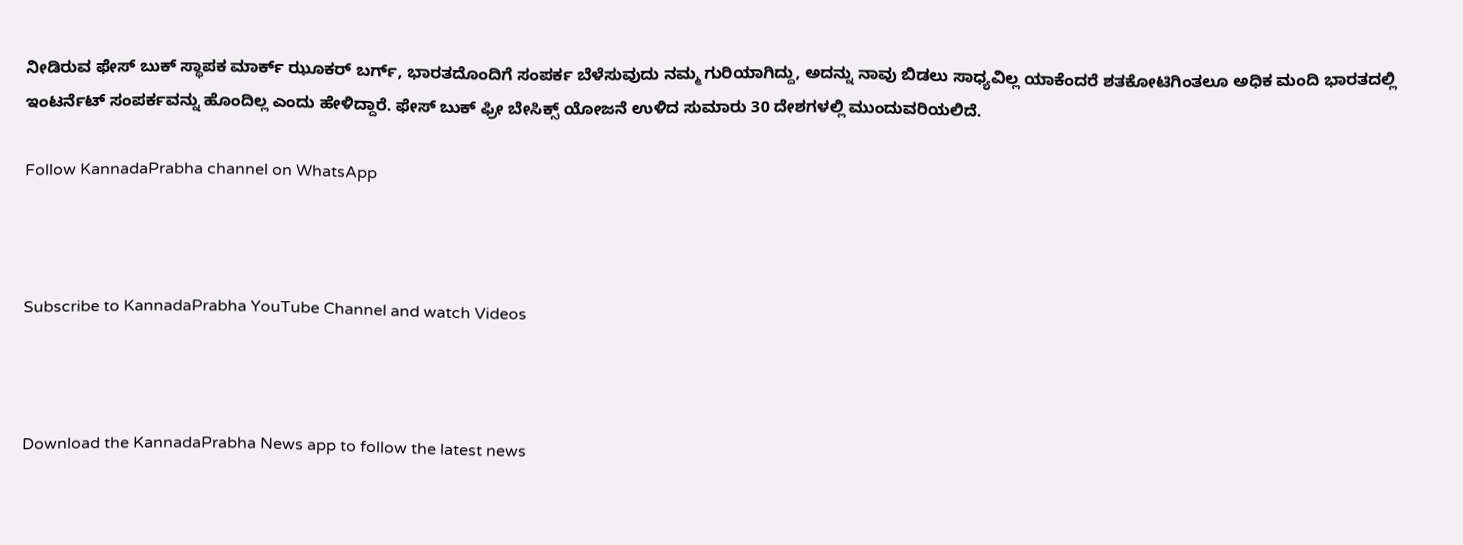ನೀಡಿರುವ ಫೇಸ್ ಬುಕ್ ಸ್ಥಾಪಕ ಮಾರ್ಕ್ ಝೂಕರ್ ಬರ್ಗ್, ಭಾರತದೊಂದಿಗೆ ಸಂಪರ್ಕ ಬೆಳೆಸುವುದು ನಮ್ಮ ಗುರಿಯಾಗಿದ್ದು, ಅದನ್ನು ನಾವು ಬಿಡಲು ಸಾಧ್ಯವಿಲ್ಲ ಯಾಕೆಂದರೆ ಶತಕೋಟಿಗಿಂತಲೂ ಅಧಿಕ ಮಂದಿ ಭಾರತದಲ್ಲಿ ಇಂಟರ್ನೆಟ್ ಸಂಪರ್ಕವನ್ನು ಹೊಂದಿಲ್ಲ ಎಂದು ಹೇಳಿದ್ದಾರೆ. ಫೇಸ್ ಬುಕ್ ಫ್ರೀ ಬೇಸಿಕ್ಸ್ ಯೋಜನೆ ಉಳಿದ ಸುಮಾರು 30 ದೇಶಗಳಲ್ಲಿ ಮುಂದುವರಿಯಲಿದೆ.

Follow KannadaPrabha channel on WhatsApp



Subscribe to KannadaPrabha YouTube Channel and watch Videos



Download the KannadaPrabha News app to follow the latest news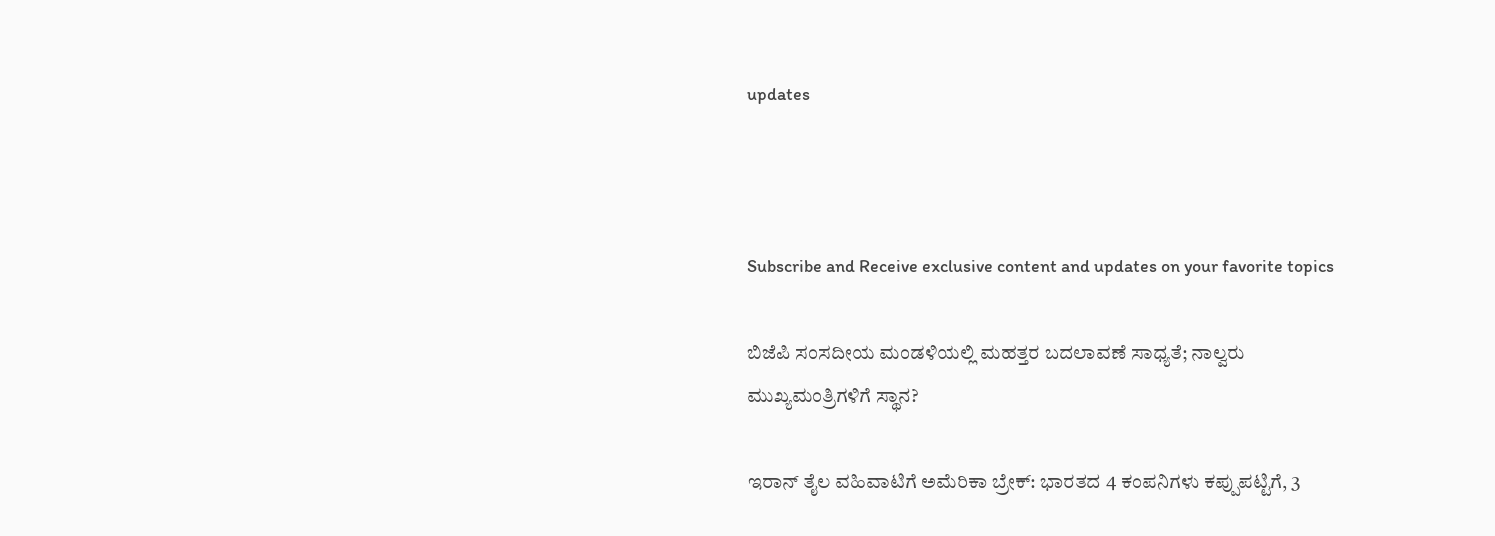updates



Subscribe and Receive exclusive content and updates on your favorite topics

ಬಿಜೆಪಿ ಸಂಸದೀಯ ಮಂಡಳಿಯಲ್ಲಿ ಮಹತ್ತರ ಬದಲಾವಣೆ ಸಾಧ್ಯತೆ; ನಾಲ್ವರು ಮುಖ್ಯಮಂತ್ರಿಗಳಿಗೆ ಸ್ಥಾನ?

ಇರಾನ್‌ ತೈಲ ವಹಿವಾಟಿಗೆ ಅಮೆರಿಕಾ ಬ್ರೇಕ್: ಭಾರತದ 4 ಕಂಪನಿಗಳು ಕಪ್ಪುಪಟ್ಟಿಗೆ, 3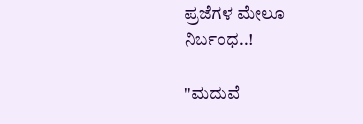ಪ್ರಜೆಗಳ ಮೇಲೂ ನಿರ್ಬಂಧ..!

"ಮದುವೆ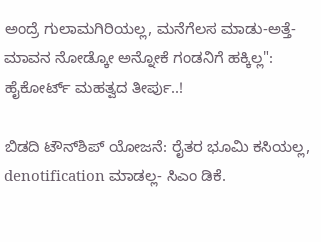ಅಂದ್ರೆ ಗುಲಾಮಗಿರಿಯಲ್ಲ, ಮನೆಗೆಲಸ ಮಾಡು-ಅತ್ತೆ-ಮಾವನ ನೋಡ್ಕೋ ಅನ್ನೋಕೆ ಗಂಡನಿಗೆ ಹಕ್ಕಿಲ್ಲ": ಹೈಕೋರ್ಟ್ ಮಹತ್ವದ ತೀರ್ಪು..!

ಬಿಡದಿ ಟೌನ್‌ಶಿಪ್‌ ಯೋಜನೆ: ರೈತರ ಭೂಮಿ ಕಸಿಯಲ್ಲ, denotification ಮಾಡಲ್ಲ- ಸಿಎಂ ಡಿಕೆ.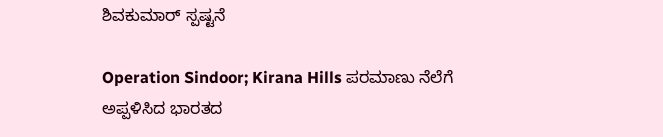ಶಿವಕುಮಾರ್ ಸ್ಪಷ್ಟನೆ

Operation Sindoor; Kirana Hills ಪರಮಾಣು ನೆಲೆಗೆ ಅಪ್ಪಳಿಸಿದ ಭಾರತದ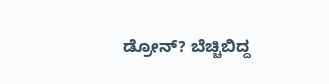ಡ್ರೋನ್? ಬೆಚ್ಚಿಬಿದ್ದ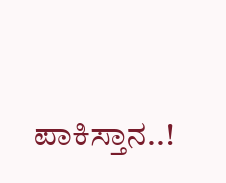ಪಾಕಿಸ್ತಾನ..!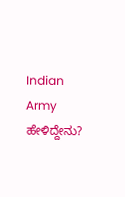Indian Army ಹೇಳಿದ್ದೇನು?